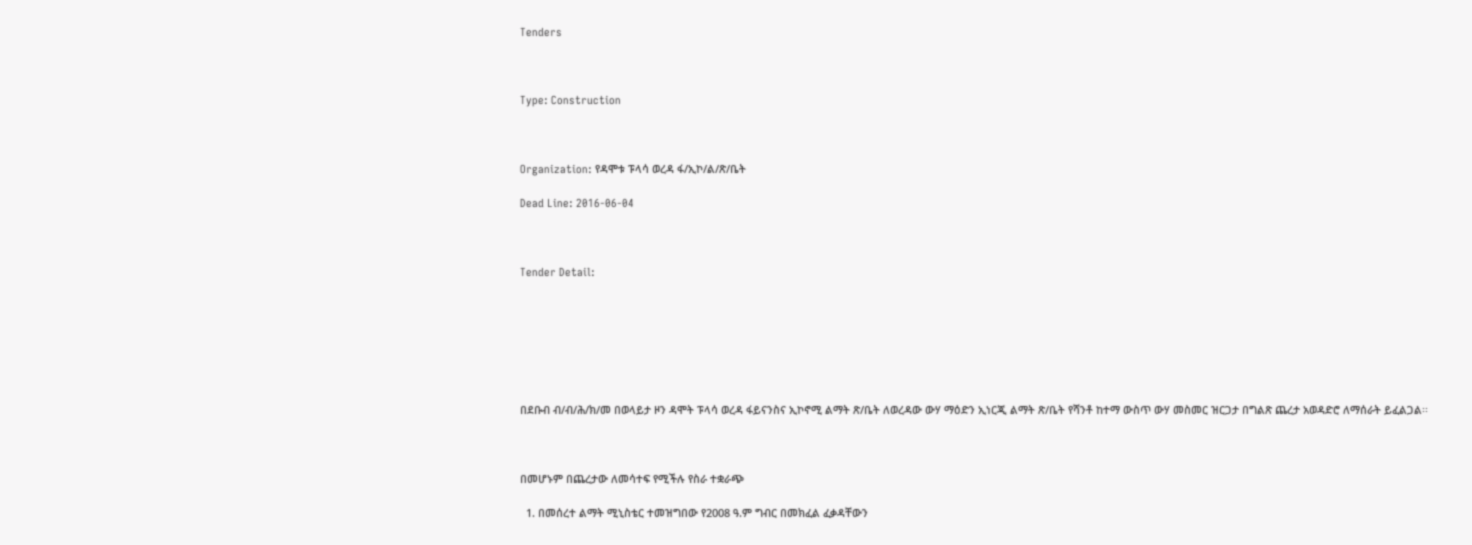Tenders



Type: Construction



Organization: የዳሞቱ ፑላሳ ወረዳ ፋ/ኢኮ/ል/ጽ/ቤት

Dead Line: 2016-06-04



Tender Detail:







በደቡብ ብ/ብ/ሕ/ክ/መ በወላይታ ዞን ዳሞት ፑላሳ ወረዳ ፋይናንስና ኢኮኖሚ ልማት ጽ/ቤት ለወረዳው ውሃ ማዕድን ኢነርጂ ልማት ጽ/ቤት የሻንቶ ከተማ ውስጥ ውሃ መስመር ዝርጋታ በግልጽ ጨረታ አወዳድሮ ለማሰራት ይፈልጋል፡፡



በመሆኑም በጨረታው ለመሳተፍ የሚችሉ የስራ ተቋራጭ

  1. በመሰረተ ልማት ሚኒስቴር ተመዝግበው የ2008 ዓ.ም ግብር በመክፈል ፈቃዳቸውን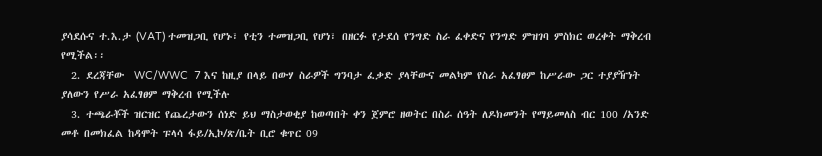ያሳደሱና ተ.እ.ታ (VAT) ተመዝጋቢ የሆኑ፣ የቲን ተመዝጋቢ የሆነ፣ በዘርፉ የታደሰ የንግድ ስራ ፈቀድና የንግድ ምዝገባ ምስክር ወረቀት ማቅረብ የሚችል፡፡
  2. ደረጃቸው  WC/WWC  7 እና ከዚያ በላይ በውሃ ስራዎች ግንባታ ፈቃድ ያላቸውና መልካም የስራ አፈፃፀም ከሥራው ጋር ተያያዥነት ያለውን የሥራ አፈፃፀም ማቅረብ የሚችሉ
  3. ተጫራቾች ዝርዝር የጨረታውን ሰነድ ይህ ማስታወቂያ ከወጣበት ቀን ጀምሮ ዘወትር በስራ ሰዓት ለዶክመንት የማይመለስ ብር 100 /አንድ መቶ በመክፈል ከዳሞት ፑላሳ ፋይ/ኢኮ/ጽ/ቤት ቢሮ ቁጥር 09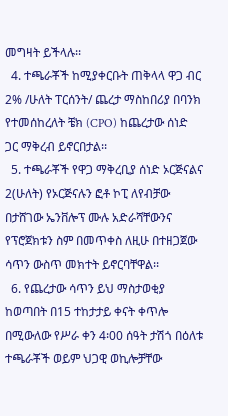መግዛት ይችላሉ፡፡
  4. ተጫራቾች ከሚያቀርቡት ጠቅላላ ዋጋ ብር 2% /ሁለት ፐርሰንት/ ጨረታ ማስከበሪያ በባንክ የተመሰከረለት ቼክ (CPO) ከጨረታው ሰነድ ጋር ማቅረብ ይኖርበታል፡፡
  5. ተጫራቾች የዋጋ ማቅረቢያ ሰነድ ኦርጅናልና 2(ሁለት) የኦርጅናሉን ፎቶ ኮፒ ለየብቻው በታሸገው ኤንቨሎፕ ሙሉ አድራሻቸውንና የፕሮጀክቱን ስም በመጥቀስ ለዚሁ በተዘጋጀው ሳጥን ውስጥ መክተት ይኖርባቸዋል፡፡
  6. የጨረታው ሳጥን ይህ ማስታወቂያ ከወጣበት በ15 ተከታታይ ቀናት ቀጥሎ በሚውለው የሥራ ቀን 4፡00 ሰዓት ታሽጎ በዕለቱ ተጫራቾች ወይም ህጋዊ ወኪሎቻቸው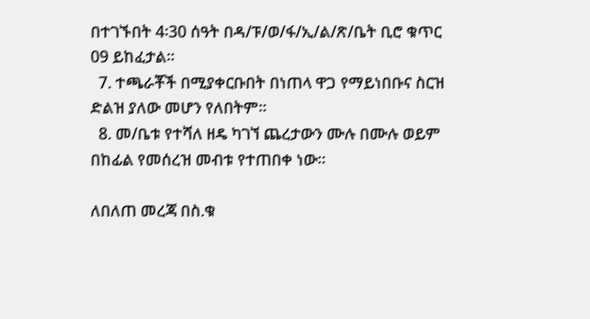በተገኙበት 4፡30 ሰዓት በዳ/ፑ/ወ/ፋ/ኢ/ል/ጽ/ቤት ቢሮ ቁጥር 09 ይከፈታል፡፡
  7. ተጫራቾች በሚያቀርቡበት በነጠላ ዋጋ የማይነበቡና ስርዝ ድልዝ ያለው መሆን የለበትም፡፡
  8. መ/ቤቱ የተሻለ ዘዴ ካገኘ ጨረታውን ሙሉ በሙሉ ወይም በከፊል የመሰረዝ መብቱ የተጠበቀ ነው፡፡

ለበለጠ መረጃ በስ.ቁ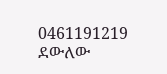0461191219 ደውለው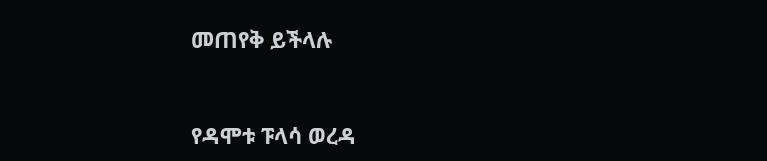መጠየቅ ይችላሉ



የዳሞቱ ፑላሳ ወረዳ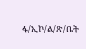ፋ/ኢኮ/ል/ጽ/ቤት